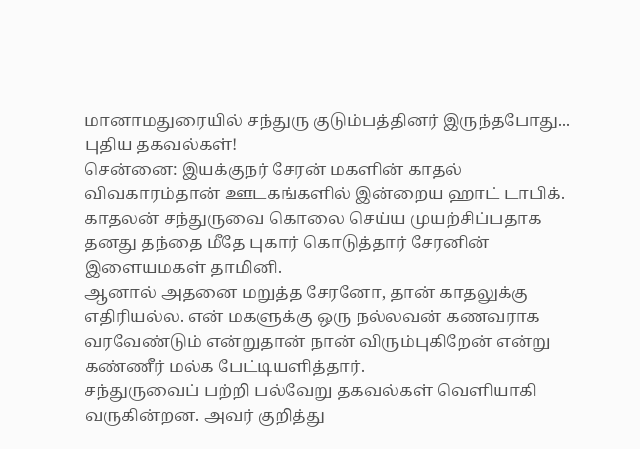மானாமதுரையில் சந்துரு குடும்பத்தினர் இருந்தபோது... புதிய தகவல்கள்!
சென்னை: இயக்குநர் சேரன் மகளின் காதல் விவகாரம்தான் ஊடகங்களில் இன்றைய ஹாட் டாபிக். காதலன் சந்துருவை கொலை செய்ய முயற்சிப்பதாக தனது தந்தை மீதே புகார் கொடுத்தார் சேரனின் இளையமகள் தாமினி.
ஆனால் அதனை மறுத்த சேரனோ, தான் காதலுக்கு எதிரியல்ல. என் மகளுக்கு ஒரு நல்லவன் கணவராக வரவேண்டும் என்றுதான் நான் விரும்புகிறேன் என்று கண்ணீர் மல்க பேட்டியளித்தார்.
சந்துருவைப் பற்றி பல்வேறு தகவல்கள் வெளியாகி வருகின்றன. அவர் குறித்து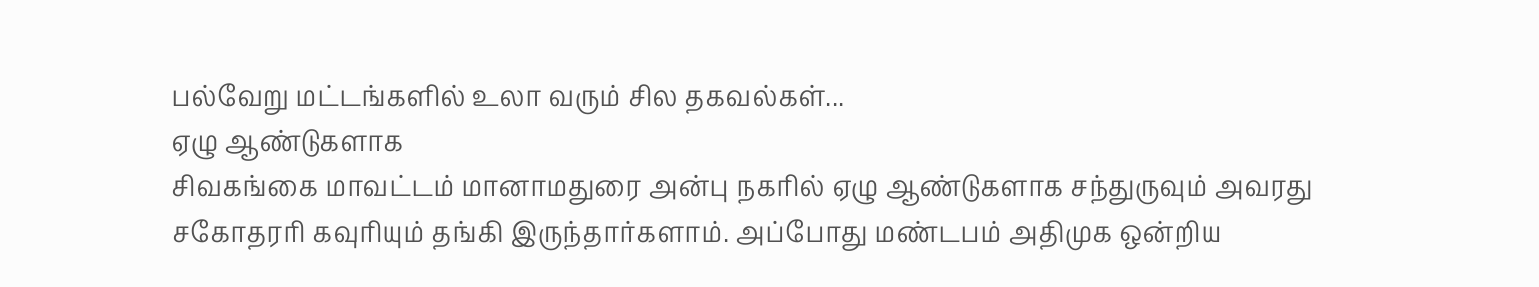பல்வேறு மட்டங்களில் உலா வரும் சில தகவல்கள்...
ஏழு ஆண்டுகளாக
சிவகங்கை மாவட்டம் மானாமதுரை அன்பு நகரில் ஏழு ஆண்டுகளாக சந்துருவும் அவரது சகோதரரி கவுரியும் தங்கி இருந்தார்களாம். அப்போது மண்டபம் அதிமுக ஒன்றிய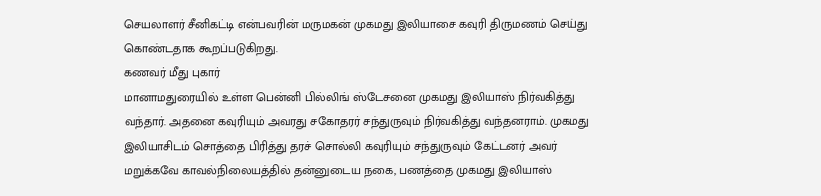செயலாளர் சீனிகட்டி என்பவரின் மருமகன் முகமது இலியாசை கவுரி திருமணம் செய்து கொண்டதாக கூறப்படுகிறது.
கணவர் மீது புகார்
மானாமதுரையில் உள்ள பென்னி பில்லிங் ஸ்டேசனை முகமது இலியாஸ் நிர்வகித்து வந்தார். அதனை கவுரியும் அவரது சகோதரர் சந்துருவும் நிர்வகித்து வந்தனராம். முகமது இலியாசிடம் சொத்தை பிரித்து தரச் சொல்லி கவுரியும் சந்துருவும் கேட்டனர் அவர் மறுக்கவே காவல்நிலையத்தில் தன்னுடைய நகை, பணத்தை முகமது இலியாஸ்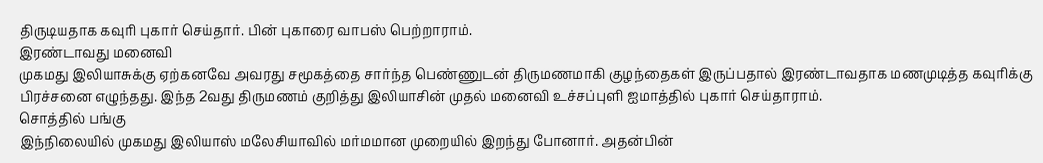திருடியதாக கவுரி புகார் செய்தார். பின் புகாரை வாபஸ் பெற்றாராம்.
இரண்டாவது மனைவி
முகமது இலியாசுக்கு ஏற்கனவே அவரது சமூகத்தை சார்ந்த பெண்ணுடன் திருமணமாகி குழந்தைகள் இருப்பதால் இரண்டாவதாக மணமுடித்த கவுரிக்கு பிரச்சனை எழுந்தது. இந்த 2வது திருமணம் குறித்து இலியாசின் முதல் மனைவி உச்சப்புளி ஐமாத்தில் புகார் செய்தாராம்.
சொத்தில் பங்கு
இந்நிலையில் முகமது இலியாஸ் மலேசியாவில் மர்மமான முறையில் இறந்து போனார். அதன்பின்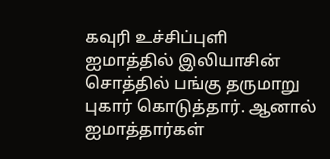கவுரி உச்சிப்புளி ஐமாத்தில் இலியாசின் சொத்தில் பங்கு தருமாறு புகார் கொடுத்தார். ஆனால் ஐமாத்தார்கள்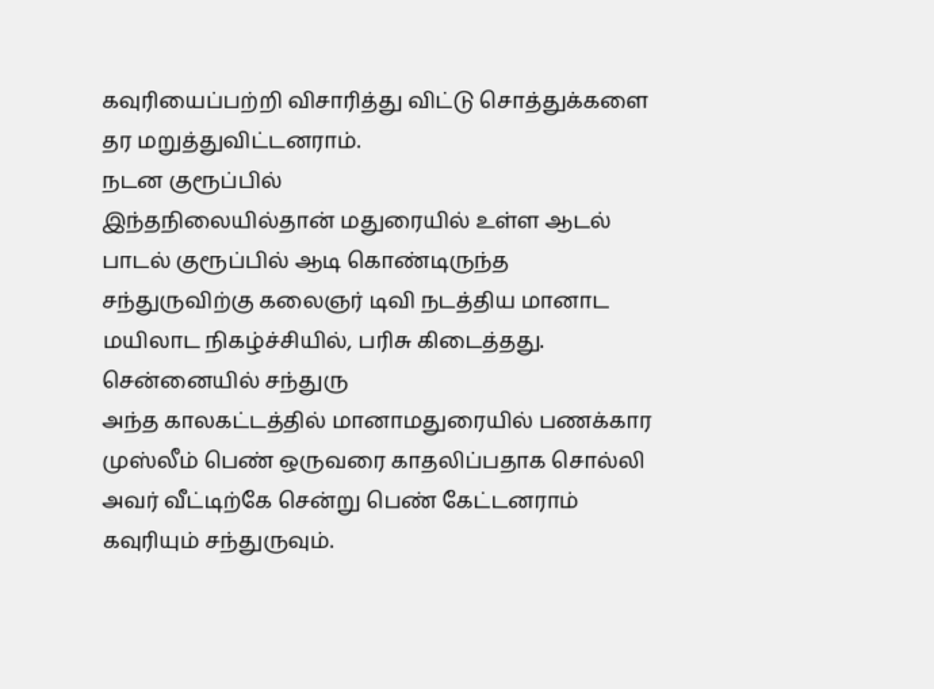கவுரியைப்பற்றி விசாரித்து விட்டு சொத்துக்களை தர மறுத்துவிட்டனராம்.
நடன குரூப்பில்
இந்தநிலையில்தான் மதுரையில் உள்ள ஆடல் பாடல் குரூப்பில் ஆடி கொண்டிருந்த சந்துருவிற்கு கலைஞர் டிவி நடத்திய மானாட மயிலாட நிகழ்ச்சியில், பரிசு கிடைத்தது.
சென்னையில் சந்துரு
அந்த காலகட்டத்தில் மானாமதுரையில் பணக்கார முஸ்லீம் பெண் ஒருவரை காதலிப்பதாக சொல்லி அவர் வீட்டிற்கே சென்று பெண் கேட்டனராம் கவுரியும் சந்துருவும்.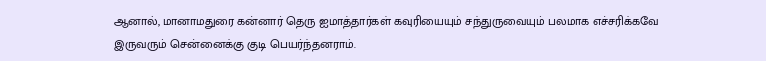ஆனால், மானாமதுரை கன்னார் தெரு ஐமாத்தார்கள் கவுரியையும் சந்துருவையும் பலமாக எச்சரிக்கவே இருவரும் சென்னைக்கு குடி பெயர்ந்தனராம்.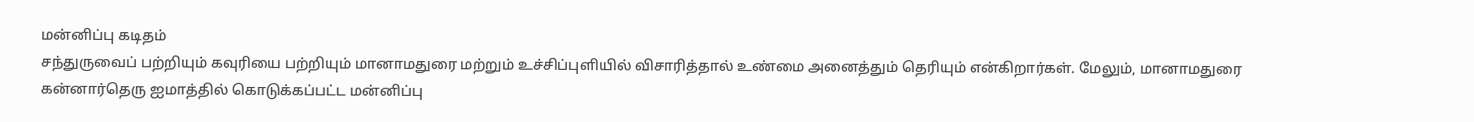மன்னிப்பு கடிதம்
சந்துருவைப் பற்றியும் கவுரியை பற்றியும் மானாமதுரை மற்றும் உச்சிப்புளியில் விசாரித்தால் உண்மை அனைத்தும் தெரியும் என்கிறார்கள். மேலும், மானாமதுரை கன்னார்தெரு ஐமாத்தில் கொடுக்கப்பட்ட மன்னிப்பு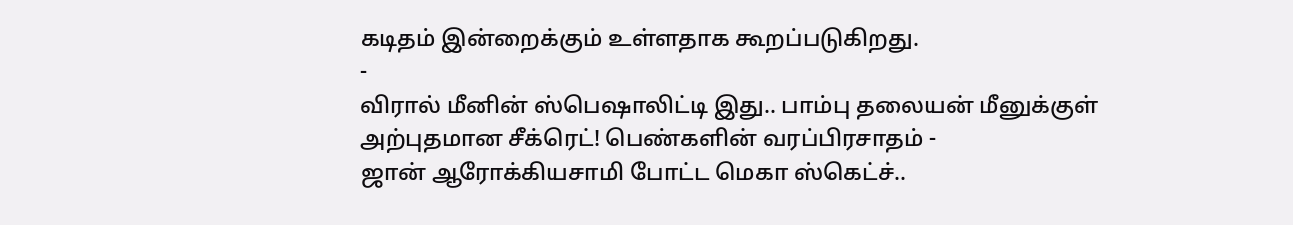கடிதம் இன்றைக்கும் உள்ளதாக கூறப்படுகிறது.
-
விரால் மீனின் ஸ்பெஷாலிட்டி இது.. பாம்பு தலையன் மீனுக்குள் அற்புதமான சீக்ரெட்! பெண்களின் வரப்பிரசாதம் -
ஜான் ஆரோக்கியசாமி போட்ட மெகா ஸ்கெட்ச்..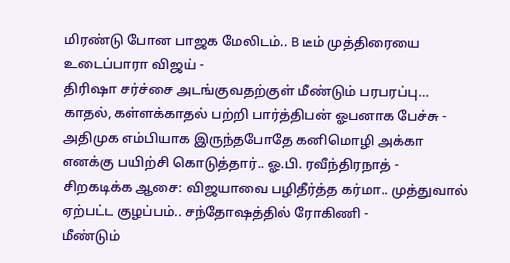மிரண்டு போன பாஜக மேலிடம்.. B டீம் முத்திரையை உடைப்பாரா விஜய் -
திரிஷா சர்ச்சை அடங்குவதற்குள் மீண்டும் பரபரப்பு… காதல், கள்ளக்காதல் பற்றி பார்த்திபன் ஓபனாக பேச்சு -
அதிமுக எம்பியாக இருந்தபோதே கனிமொழி அக்கா எனக்கு பயிற்சி கொடுத்தார்.. ஓ.பி. ரவீந்திரநாத் -
சிறகடிக்க ஆசை: விஜயாவை பழிதீர்த்த கர்மா.. முத்துவால் ஏற்பட்ட குழப்பம்.. சந்தோஷத்தில் ரோகிணி -
மீண்டும்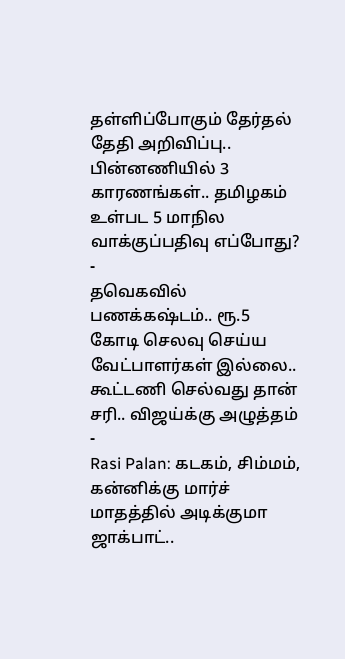தள்ளிப்போகும் தேர்தல் தேதி அறிவிப்பு.. பின்னணியில் 3 காரணங்கள்.. தமிழகம் உள்பட 5 மாநில வாக்குப்பதிவு எப்போது? -
தவெகவில் பணக்கஷ்டம்.. ரூ.5 கோடி செலவு செய்ய வேட்பாளர்கள் இல்லை.. கூட்டணி செல்வது தான் சரி.. விஜய்க்கு அழுத்தம் -
Rasi Palan: கடகம், சிம்மம், கன்னிக்கு மார்ச் மாதத்தில் அடிக்குமா ஜாக்பாட்..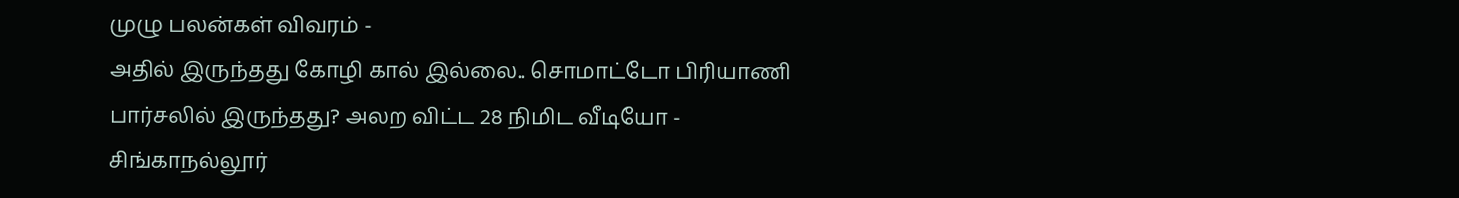முழு பலன்கள் விவரம் -
அதில் இருந்தது கோழி கால் இல்லை.. சொமாட்டோ பிரியாணி பார்சலில் இருந்தது? அலற விட்ட 28 நிமிட வீடியோ -
சிங்காநல்லூர்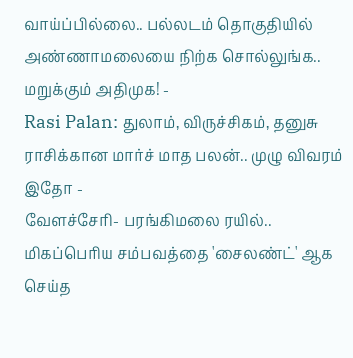வாய்ப்பில்லை.. பல்லடம் தொகுதியில் அண்ணாமலையை நிற்க சொல்லுங்க.. மறுக்கும் அதிமுக! -
Rasi Palan: துலாம், விருச்சிகம், தனுசு ராசிக்கான மார்ச் மாத பலன்.. முழு விவரம் இதோ -
வேளச்சேரி- பரங்கிமலை ரயில்.. மிகப்பெரிய சம்பவத்தை 'சைலண்ட்' ஆக செய்த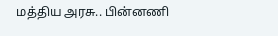மத்திய அரசு.. பின்னணி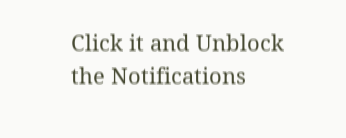Click it and Unblock the Notifications